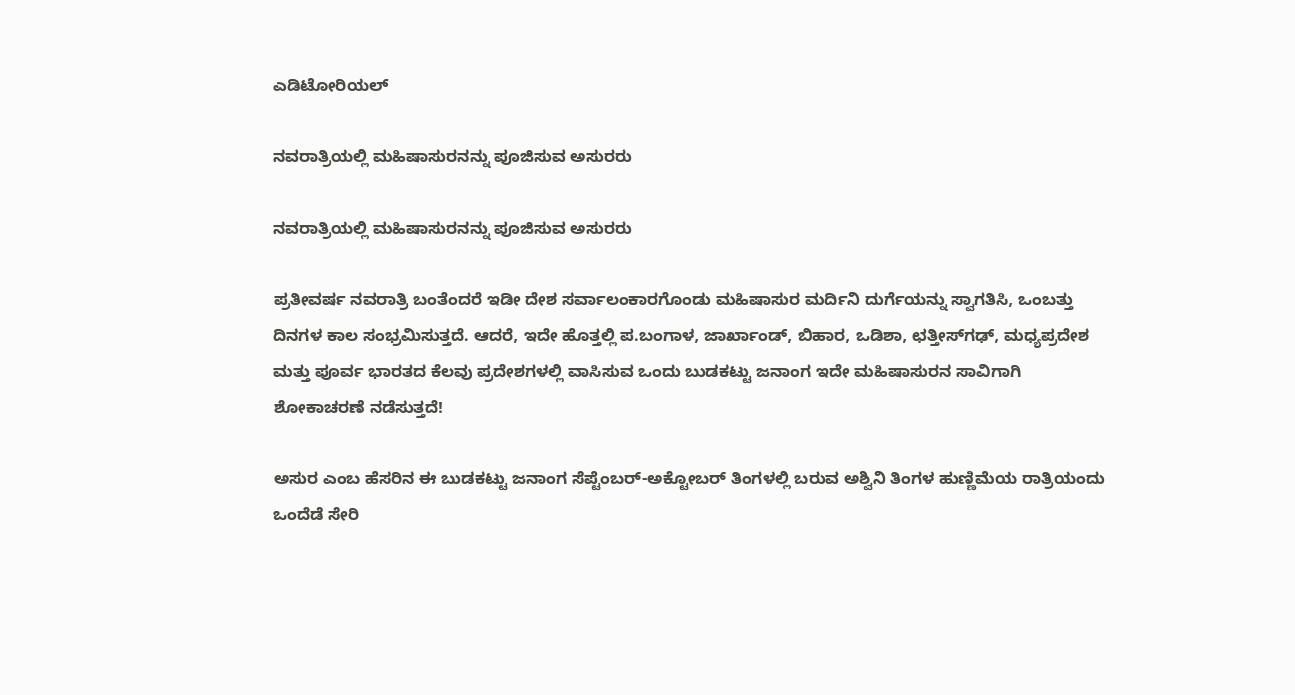ಎಡಿಟೋರಿಯಲ್

ನವರಾತ್ರಿಯಲ್ಲಿ ಮಹಿಷಾಸುರನನ್ನು ಪೂಜಿಸುವ ಅಸುರರು

ನವರಾತ್ರಿಯಲ್ಲಿ ಮಹಿಷಾಸುರನನ್ನು ಪೂಜಿಸುವ ಅಸುರರು

ಪ್ರತೀವರ್ಷ ನವರಾತ್ರಿ ಬಂತೆಂದರೆ ಇಡೀ ದೇಶ ಸರ್ವಾಲಂಕಾರಗೊಂಡು ಮಹಿಷಾಸುರ ಮರ್ದಿನಿ ದುರ್ಗೆಯನ್ನು ಸ್ವಾಗತಿಸಿ, ಒಂಬತ್ತು ದಿನಗಳ ಕಾಲ ಸಂಭ್ರಮಿಸುತ್ತದೆ. ಆದರೆ, ಇದೇ ಹೊತ್ತಲ್ಲಿ ಪ.ಬಂಗಾಳ, ಜಾರ್ಖಾಂಡ್, ಬಿಹಾರ, ಒಡಿಶಾ, ಛತ್ತೀಸ್‌ಗಢ್, ಮಧ್ಯಪ್ರದೇಶ ಮತ್ತು ಪೂರ್ವ ಭಾರತದ ಕೆಲವು ಪ್ರದೇಶಗಳಲ್ಲಿ ವಾಸಿಸುವ ಒಂದು ಬುಡಕಟ್ಟು ಜನಾಂಗ ಇದೇ ಮಹಿಷಾಸುರನ ಸಾವಿಗಾಗಿ ಶೋಕಾಚರಣೆ ನಡೆಸುತ್ತದೆ!

ಅಸುರ ಎಂಬ ಹೆಸರಿನ ಈ ಬುಡಕಟ್ಟು ಜನಾಂಗ ಸೆಪ್ಟೆಂಬರ್-ಅಕ್ಟೋಬರ್ ತಿಂಗಳಲ್ಲಿ ಬರುವ ಅಶ್ವಿನಿ ತಿಂಗಳ ಹುಣ್ಣಿಮೆಯ ರಾತ್ರಿಯಂದು ಒಂದೆಡೆ ಸೇರಿ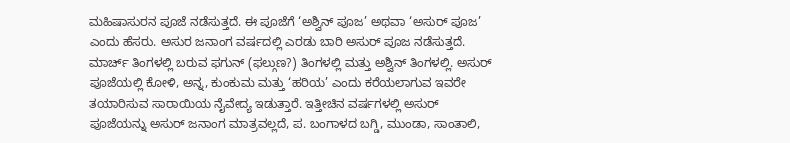ಮಹಿಷಾಸುರನ ಪೂಜೆ ನಡೆಸುತ್ತದೆ. ಈ ಪೂಜೆಗೆ ‘ಅಶ್ವಿನ್ ಪೂಜ’ ಅಥವಾ ‘ಅಸುರ್ ಪೂಜ’ ಎಂದು ಹೆಸರು. ಅಸುರ ಜನಾಂಗ ವರ್ಷದಲ್ಲಿ ಎರಡು ಬಾರಿ ಅಸುರ್ ಪೂಜ ನಡೆಸುತ್ತದೆ. ಮಾರ್ಚ್ ತಿಂಗಳಲ್ಲಿ ಬರುವ ಫಗುನ್ (ಫಲ್ಗುಣ?) ತಿಂಗಳಲ್ಲಿ ಮತ್ತು ಅಶ್ವಿನ್ ತಿಂಗಳಲ್ಲಿ. ಅಸುರ್ ಪೂಜೆಯಲ್ಲಿ ಕೋಳಿ, ಅನ್ನ, ಕುಂಕುಮ ಮತ್ತು ‘ಹರಿಯ’ ಎಂದು ಕರೆಯಲಾಗುವ ಇವರೇ ತಯಾರಿಸುವ ಸಾರಾಯಿಯ ನೈವೇದ್ಯ ಇಡುತ್ತಾರೆ. ಇತ್ತೀಚಿನ ವರ್ಷಗಳಲ್ಲಿ ಅಸುರ್ ಪೂಜೆಯನ್ನು ಅಸುರ್ ಜನಾಂಗ ಮಾತ್ರವಲ್ಲದೆ, ಪ. ಬಂಗಾಳದ ಬಗ್ಡಿ, ಮುಂಡಾ, ಸಾಂತಾಲಿ,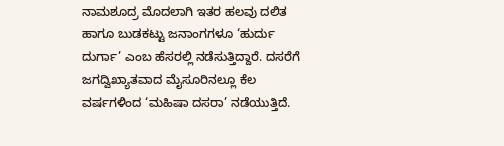ನಾಮಶೂದ್ರ ಮೊದಲಾಗಿ ಇತರ ಹಲವು ದಲಿತ ಹಾಗೂ ಬುಡಕಟ್ಟು ಜನಾಂಗಗಳೂ ‘ಹುರ್ದು ದುರ್ಗಾ’ ಎಂಬ ಹೆಸರಲ್ಲಿ ನಡೆಸುತ್ತಿದ್ದಾರೆ. ದಸರೆಗೆ ಜಗದ್ವಿಖ್ಯಾತವಾದ ಮೈಸೂರಿನಲ್ಲೂ ಕೆಲ ವರ್ಷಗಳಿಂದ ‘ಮಹಿಷಾ ದಸರಾ’ ನಡೆಯುತ್ತಿದೆ.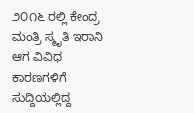೨೦೧೬ ರಲ್ಲಿ ಕೇಂದ್ರ ಮಂತ್ರಿ ಸ್ಮೃತಿ ಇರಾನಿ ಆಗ ವಿವಿಧ ಕಾರಣಗಳಿಗೆ ಸುದ್ದಿಯಲ್ಲಿದ್ದ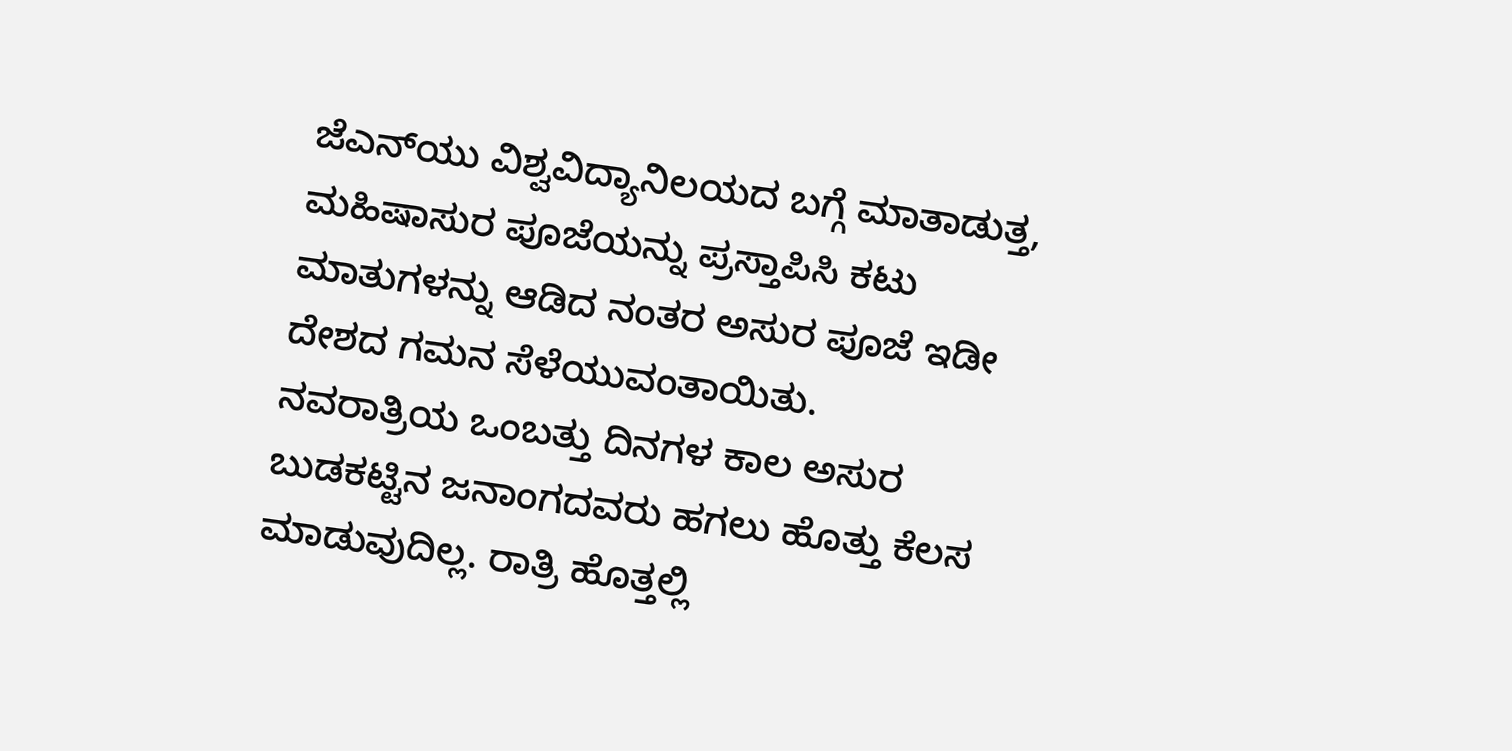ಜೆಎನ್‌ಯು ವಿಶ್ವವಿದ್ಯಾನಿಲಯದ ಬಗ್ಗೆ ಮಾತಾಡುತ್ತ, ಮಹಿಷಾಸುರ ಪೂಜೆಯನ್ನು ಪ್ರಸ್ತಾಪಿಸಿ ಕಟು ಮಾತುಗಳನ್ನು ಆಡಿದ ನಂತರ ಅಸುರ ಪೂಜೆ ಇಡೀ ದೇಶದ ಗಮನ ಸೆಳೆಯುವಂತಾಯಿತು.
ನವರಾತ್ರಿಯ ಒಂಬತ್ತು ದಿನಗಳ ಕಾಲ ಅಸುರ ಬುಡಕಟ್ಟಿನ ಜನಾಂಗದವರು ಹಗಲು ಹೊತ್ತು ಕೆಲಸ ಮಾಡುವುದಿಲ್ಲ. ರಾತ್ರಿ ಹೊತ್ತಲ್ಲಿ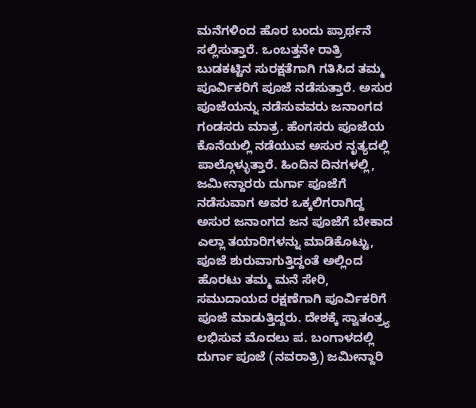ಮನೆಗಳಿಂದ ಹೊರ ಬಂದು ಪ್ರಾರ್ಥನೆ ಸಲ್ಲಿಸುತ್ತಾರೆ. ಒಂಬತ್ತನೇ ರಾತ್ರಿ ಬುಡಕಟ್ಟಿನ ಸುರಕ್ಷತೆಗಾಗಿ ಗತಿಸಿದ ತಮ್ಮ ಪೂರ್ವಿಕರಿಗೆ ಪೂಜೆ ನಡೆಸುತ್ತಾರೆ. ಅಸುರ ಪೂಜೆಯನ್ನು ನಡೆಸುವವರು ಜನಾಂಗದ ಗಂಡಸರು ಮಾತ್ರ. ಹೆಂಗಸರು ಪೂಜೆಯ ಕೊನೆಯಲ್ಲಿ ನಡೆಯುವ ಅಸುರ ನೃತ್ಯದಲ್ಲಿ ಪಾಲ್ಗೊಳ್ಳುತ್ತಾರೆ. ಹಿಂದಿನ ದಿನಗಳಲ್ಲಿ, ಜಮೀನ್ದಾರರು ದುರ್ಗಾ ಪೂಜೆಗೆ ನಡೆಸುವಾಗ ಅವರ ಒಕ್ಕಲಿಗರಾಗಿದ್ದ ಅಸುರ ಜನಾಂಗದ ಜನ ಪೂಜೆಗೆ ಬೇಕಾದ ಎಲ್ಲಾ ತಯಾರಿಗಳನ್ನು ಮಾಡಿಕೊಟ್ಟು, ಪೂಜೆ ಶುರುವಾಗುತ್ತಿದ್ದಂತೆ ಅಲ್ಲಿಂದ ಹೊರಟು ತಮ್ಮ ಮನೆ ಸೇರಿ, ಸಮುದಾಯದ ರಕ್ಷಣೆಗಾಗಿ ಪೂರ್ವಿಕರಿಗೆ ಪೂಜೆ ಮಾಡುತ್ತಿದ್ದರು. ದೇಶಕ್ಕೆ ಸ್ವಾತಂತ್ರ್ಯ ಲಭಿಸುವ ಮೊದಲು ಪ. ಬಂಗಾಳದಲ್ಲಿ ದುರ್ಗಾ ಪೂಜೆ (ನವರಾತ್ರಿ) ಜಮೀನ್ದಾರಿ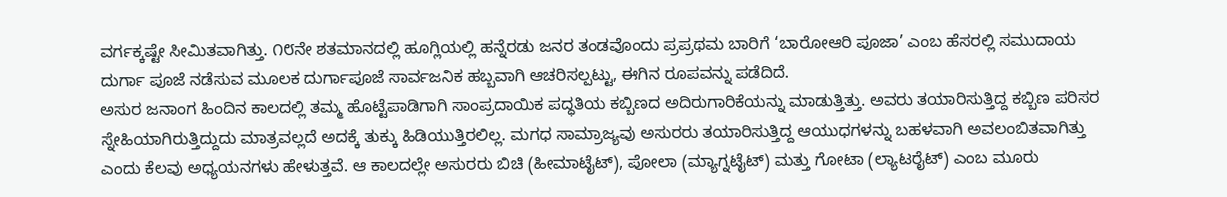ವರ್ಗಕ್ಕಷ್ಟೇ ಸೀಮಿತವಾಗಿತ್ತು. ೧೮ನೇ ಶತಮಾನದಲ್ಲಿ ಹೂಗ್ಲಿಯಲ್ಲಿ ಹನ್ನೆರಡು ಜನರ ತಂಡವೊಂದು ಪ್ರಪ್ರಥಮ ಬಾರಿಗೆ ‘ಬಾರೋಆರಿ ಪೂಜಾ’ ಎಂಬ ಹೆಸರಲ್ಲಿ ಸಮುದಾಯ ದುರ್ಗಾ ಪೂಜೆ ನಡೆಸುವ ಮೂಲಕ ದುರ್ಗಾಪೂಜೆ ಸಾರ್ವಜನಿಕ ಹಬ್ಬವಾಗಿ ಆಚರಿಸಲ್ಪಟ್ಟು, ಈಗಿನ ರೂಪವನ್ನು ಪಡೆದಿದೆ.
ಅಸುರ ಜನಾಂಗ ಹಿಂದಿನ ಕಾಲದಲ್ಲಿ ತಮ್ಮ ಹೊಟ್ಟೆಪಾಡಿಗಾಗಿ ಸಾಂಪ್ರದಾಯಿಕ ಪದ್ಧತಿಯ ಕಬ್ಬಿಣದ ಅದಿರುಗಾರಿಕೆಯನ್ನು ಮಾಡುತ್ತಿತ್ತು. ಅವರು ತಯಾರಿಸುತ್ತಿದ್ದ ಕಬ್ಬಿಣ ಪರಿಸರ ಸ್ನೇಹಿಯಾಗಿರುತ್ತಿದ್ದುದು ಮಾತ್ರವಲ್ಲದೆ ಅದಕ್ಕೆ ತುಕ್ಕು ಹಿಡಿಯುತ್ತಿರಲಿಲ್ಲ. ಮಗಧ ಸಾಮ್ರಾಜ್ಯವು ಅಸುರರು ತಯಾರಿಸುತ್ತಿದ್ದ ಆಯುಧಗಳನ್ನು ಬಹಳವಾಗಿ ಅವಲಂಬಿತವಾಗಿತ್ತು ಎಂದು ಕೆಲವು ಅಧ್ಯಯನಗಳು ಹೇಳುತ್ತವೆ. ಆ ಕಾಲದಲ್ಲೇ ಅಸುರರು ಬಿಚಿ (ಹೀಮಾಟೈಟ್), ಪೋಲಾ (ಮ್ಯಾಗ್ನಟೈಟ್) ಮತ್ತು ಗೋಟಾ (ಲ್ಯಾಟರೈಟ್) ಎಂಬ ಮೂರು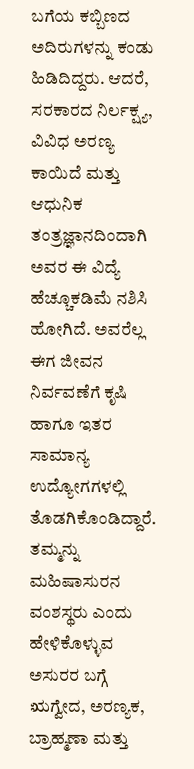ಬಗೆಯ ಕಬ್ಬಿಣದ ಅದಿರುಗಳನ್ನು ಕಂಡು ಹಿಡಿದಿದ್ದರು. ಆದರೆ, ಸರಕಾರದ ನಿರ್ಲಕ್ಷ್ಯ, ವಿವಿಧ ಅರಣ್ಯ ಕಾಯಿದೆ ಮತ್ತು ಆಧುನಿಕ ತಂತ್ರಜ್ಞಾನದಿಂದಾಗಿ ಅವರ ಈ ವಿದ್ಯೆ ಹೆಚ್ಚೂಕಡಿಮೆ ನಶಿಸಿ ಹೋಗಿದೆ. ಅವರೆಲ್ಲ ಈಗ ಜೀವನ ನಿರ್ವವಣೆಗೆ ಕೃಷಿ ಹಾಗೂ ಇತರ ಸಾಮಾನ್ಯ ಉದ್ಯೋಗಗಳಲ್ಲಿ ತೊಡಗಿಕೊಂಡಿದ್ದಾರೆ.
ತಮ್ಮನ್ನು ಮಹಿಷಾಸುರನ ವಂಶಸ್ಥರು ಎಂದು ಹೇಳಿಕೊಳ್ಳುವ ಅಸುರರ ಬಗ್ಗೆ ಋಗ್ವೇದ, ಅರಣ್ಯಕ, ಬ್ರಾಹ್ಮಣಾ ಮತ್ತು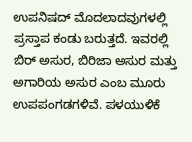ಉಪನಿಷದ್ ಮೊದಲಾದವುಗಳಲ್ಲಿ ಪ್ರಸ್ತಾಪ ಕಂಡು ಬರುತ್ತದೆ. ಇವರಲ್ಲಿ ಬಿರ್ ಅಸುರ, ಬಿರಿಜಾ ಅಸುರ ಮತ್ತು ಅಗಾರಿಯ ಅಸುರ ಎಂಬ ಮೂರು ಉಪಪಂಗಡಗಳಿವೆ. ಪಳಯುಳಿಕೆ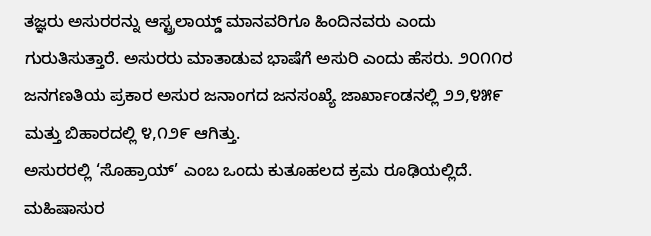ತಜ್ಞರು ಅಸುರರನ್ನು ಆಸ್ಟ್ರಲಾಯ್ಡ್ ಮಾನವರಿಗೂ ಹಿಂದಿನವರು ಎಂದು ಗುರುತಿಸುತ್ತಾರೆ. ಅಸುರರು ಮಾತಾಡುವ ಭಾಷೆಗೆ ಅಸುರಿ ಎಂದು ಹೆಸರು. ೨೦೧೧ರ ಜನಗಣತಿಯ ಪ್ರಕಾರ ಅಸುರ ಜನಾಂಗದ ಜನಸಂಖ್ಯೆ ಜಾರ್ಖಾಂಡನಲ್ಲಿ ೨೨,೪೫೯ ಮತ್ತು ಬಿಹಾರದಲ್ಲಿ ೪,೧೨೯ ಆಗಿತ್ತು.
ಅಸುರರಲ್ಲಿ ‘ಸೊಹ್ರಾಯ್’ ಎಂಬ ಒಂದು ಕುತೂಹಲದ ಕ್ರಮ ರೂಢಿಯಲ್ಲಿದೆ. ಮಹಿಷಾಸುರ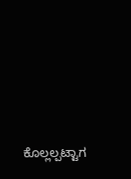ಕೊಲ್ಲಲ್ಪಟ್ಟಾಗ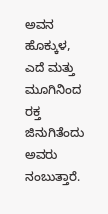ಅವನ ಹೊಕ್ಕುಳ, ಎದೆ ಮತ್ತು ಮೂಗಿನಿಂದ ರಕ್ತ ಜಿನುಗಿತೆಂದು ಅವರು ನಂಬುತ್ತಾರೆ.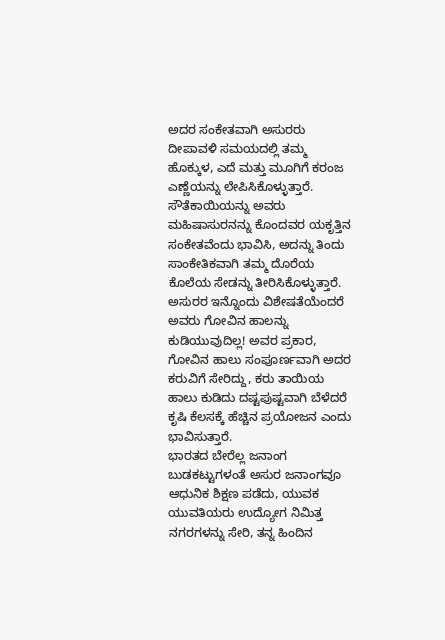ಅದರ ಸಂಕೇತವಾಗಿ ಅಸುರರು ದೀಪಾವಳಿ ಸಮಯದಲ್ಲಿ ತಮ್ಮ ಹೊಕ್ಕುಳ, ಎದೆ ಮತ್ತು ಮೂಗಿಗೆ ಕರಂಜ ಎಣ್ಣೆಯನ್ನು ಲೇಪಿಸಿಕೊಳ್ಳುತ್ತಾರೆ. ಸೌತೆಕಾಯಿಯನ್ನು ಅವರು ಮಹಿಷಾಸುರನನ್ನು ಕೊಂದವರ ಯಕೃತ್ತಿನ ಸಂಕೇತವೆಂದು ಭಾವಿಸಿ, ಅದನ್ನು ತಿಂದು ಸಾಂಕೇತಿಕವಾಗಿ ತಮ್ಮ ದೊರೆಯ ಕೊಲೆಯ ಸೇಡನ್ನು ತೀರಿಸಿಕೊಳ್ಳುತ್ತಾರೆ. ಅಸುರರ ಇನ್ನೊಂದು ವಿಶೇಷತೆಯೆಂದರೆ ಅವರು ಗೋವಿನ ಹಾಲನ್ನು ಕುಡಿಯುವುದಿಲ್ಲ! ಅವರ ಪ್ರಕಾರ, ಗೋವಿನ ಹಾಲು ಸಂಪೂರ್ಣವಾಗಿ ಅದರ ಕರುವಿಗೆ ಸೇರಿದ್ದು, ಕರು ತಾಯಿಯ ಹಾಲು ಕುಡಿದು ದಷ್ಟಪುಷ್ಟವಾಗಿ ಬೆಳೆದರೆ ಕೃಷಿ ಕೆಲಸಕ್ಕೆ ಹೆಚ್ಚಿನ ಪ್ರಯೋಜನ ಎಂದು ಭಾವಿಸುತ್ತಾರೆ.
ಭಾರತದ ಬೇರೆಲ್ಲ ಜನಾಂಗ ಬುಡಕಟ್ಟುಗಳಂತೆ ಅಸುರ ಜನಾಂಗವೂ ಆಧುನಿಕ ಶಿಕ್ಷಣ ಪಡೆದು, ಯುವಕ ಯುವತಿಯರು ಉದ್ಯೋಗ ನಿಮಿತ್ತ ನಗರಗಳನ್ನು ಸೇರಿ, ತನ್ನ ಹಿಂದಿನ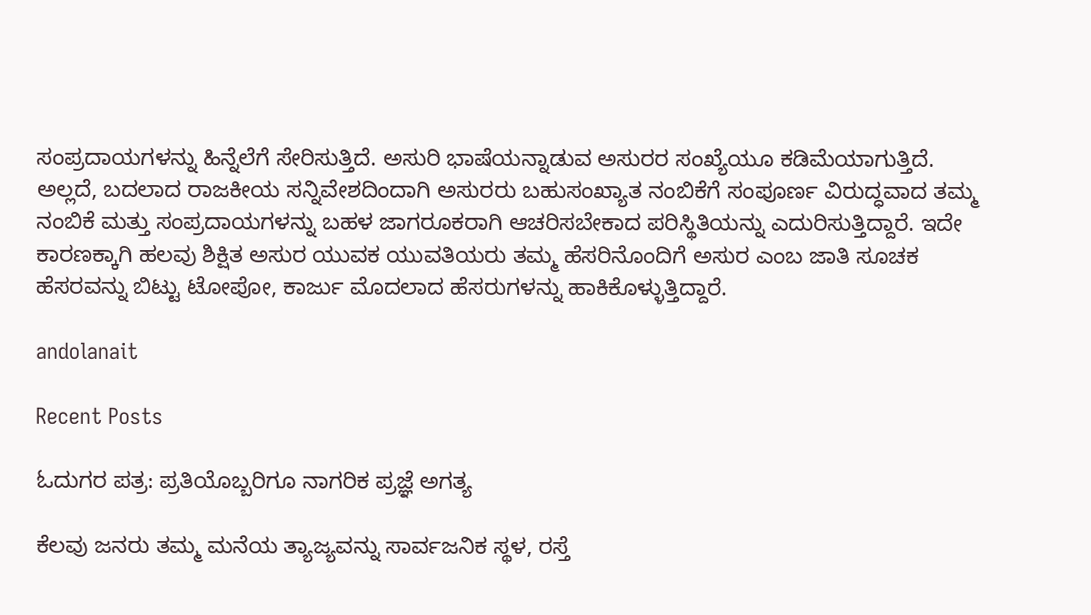ಸಂಪ್ರದಾಯಗಳನ್ನು ಹಿನ್ನೆಲೆಗೆ ಸೇರಿಸುತ್ತಿದೆ. ಅಸುರಿ ಭಾಷೆಯನ್ನಾಡುವ ಅಸುರರ ಸಂಖ್ಯೆಯೂ ಕಡಿಮೆಯಾಗುತ್ತಿದೆ. ಅಲ್ಲದೆ, ಬದಲಾದ ರಾಜಕೀಯ ಸನ್ನಿವೇಶದಿಂದಾಗಿ ಅಸುರರು ಬಹುಸಂಖ್ಯಾತ ನಂಬಿಕೆಗೆ ಸಂಪೂರ್ಣ ವಿರುದ್ಧವಾದ ತಮ್ಮ ನಂಬಿಕೆ ಮತ್ತು ಸಂಪ್ರದಾಯಗಳನ್ನು ಬಹಳ ಜಾಗರೂಕರಾಗಿ ಆಚರಿಸಬೇಕಾದ ಪರಿಸ್ಥಿತಿಯನ್ನು ಎದುರಿಸುತ್ತಿದ್ದಾರೆ. ಇದೇ ಕಾರಣಕ್ಕಾಗಿ ಹಲವು ಶಿಕ್ಷಿತ ಅಸುರ ಯುವಕ ಯುವತಿಯರು ತಮ್ಮ ಹೆಸರಿನೊಂದಿಗೆ ಅಸುರ ಎಂಬ ಜಾತಿ ಸೂಚಕ ಹೆಸರವನ್ನು ಬಿಟ್ಟು ಟೋಪೋ, ಕಾರ್ಜು ಮೊದಲಾದ ಹೆಸರುಗಳನ್ನು ಹಾಕಿಕೊಳ್ಳುತ್ತಿದ್ದಾರೆ.

andolanait

Recent Posts

ಓದುಗರ ಪತ್ರ: ಪ್ರತಿಯೊಬ್ಬರಿಗೂ ನಾಗರಿಕ ಪ್ರಜ್ಞೆ ಅಗತ್ಯ

ಕೆಲವು ಜನರು ತಮ್ಮ ಮನೆಯ ತ್ಯಾಜ್ಯವನ್ನು ಸಾರ್ವಜನಿಕ ಸ್ಥಳ, ರಸ್ತೆ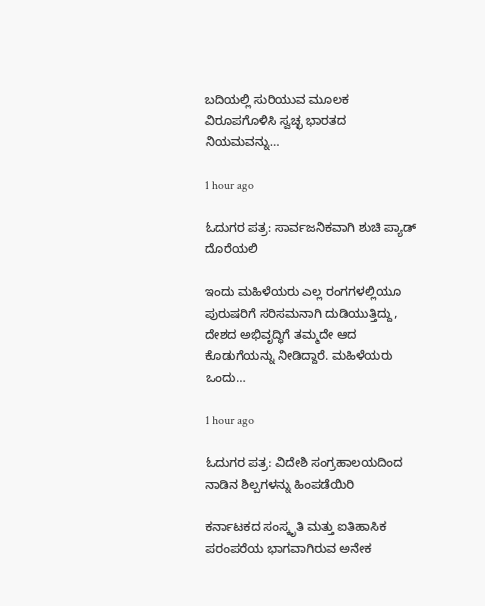ಬದಿಯಲ್ಲಿ ಸುರಿಯುವ ಮೂಲಕ ವಿರೂಪಗೊಳಿಸಿ ಸ್ವಚ್ಛ ಭಾರತದ ನಿಯಮವನ್ನು…

1 hour ago

ಓದುಗರ ಪತ್ರ: ಸಾರ್ವಜನಿಕವಾಗಿ ಶುಚಿ ಪ್ಯಾಡ್ ದೊರೆಯಲಿ

ಇಂದು ಮಹಿಳೆಯರು ಎಲ್ಲ ರಂಗಗಳಲ್ಲಿಯೂ ಪುರುಷರಿಗೆ ಸರಿಸಮನಾಗಿ ದುಡಿಯುತ್ತಿದ್ದು, ದೇಶದ ಅಭಿವೃದ್ಧಿಗೆ ತಮ್ಮದೇ ಆದ ಕೊಡುಗೆಯನ್ನು ನೀಡಿದ್ದಾರೆ. ಮಹಿಳೆಯರು ಒಂದು…

1 hour ago

ಓದುಗರ ಪತ್ರ: ವಿದೇಶಿ ಸಂಗ್ರಹಾಲಯದಿಂದ ನಾಡಿನ ಶಿಲ್ಪಗಳನ್ನು ಹಿಂಪಡೆಯಿರಿ

ಕರ್ನಾಟಕದ ಸಂಸ್ಕೃತಿ ಮತ್ತು ಐತಿಹಾಸಿಕ ಪರಂಪರೆಯ ಭಾಗವಾಗಿರುವ ಅನೇಕ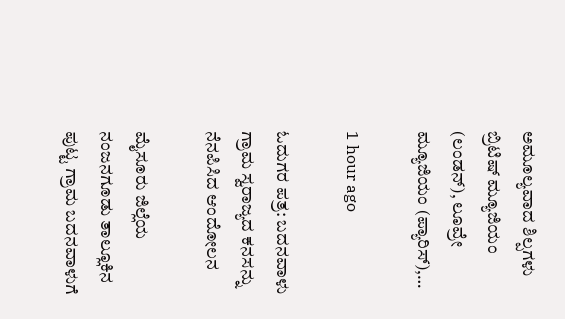ಅಮೂಲ್ಯವಾದ ಶಿಲ್ಪಗಳು ಬ್ರಿಟಿಷ್ ಮ್ಯೂಜಿಯಂ (ಲಂಡನ್), ಲೂವ್ರೇ ಮ್ಯೂಜಿಯಂ (ಪ್ಯಾರಿಸ್),…

1 hour ago

ಓದುಗರ ಪತ್ರ: ಬದನವಾಳು ಗ್ರಾಮ ಸ್ವರಾಜ್ಯದ ಕನಸನ್ನು ನೆನಪಿಸಿದ ಆಂದೋಲನ

ಮೈಸೂರು ಜಿಲ್ಲೆಯ ನಂಜನಗೂಡು ತಾಲ್ಲೂಕಿನ ಪುಟ್ಟ ಗ್ರಾಮ ಬದನವಾಳುಗೆ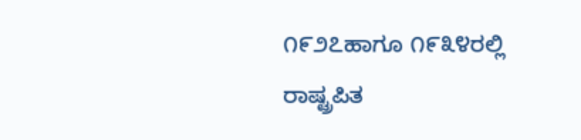೧೯೨೭ಹಾಗೂ ೧೯೩೪ರಲ್ಲಿ ರಾಷ್ಟ್ರಪಿತ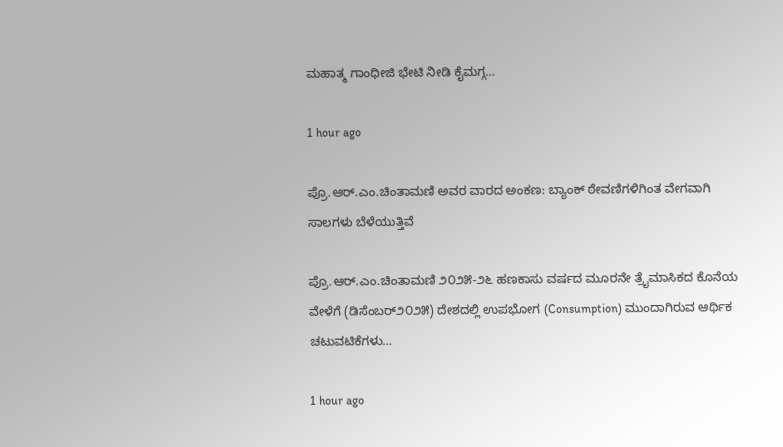ಮಹಾತ್ಮ ಗಾಂಧೀಜಿ ಭೇಟಿ ನೀಡಿ ಕೈಮಗ್ಗ…

1 hour ago

ಪ್ರೊ.ಆರ್.ಎಂ.ಚಿಂತಾಮಣಿ ಅವರ ವಾರದ ಅಂಕಣ: ಬ್ಯಾಂಕ್ ಠೇವಣಿಗಳಿಗಿಂತ ವೇಗವಾಗಿ ಸಾಲಗಳು ಬೆಳೆಯುತ್ತಿವೆ

ಪ್ರೊ.ಆರ್.ಎಂ.ಚಿಂತಾಮಣಿ ೨೦೨೫-೨೬ ಹಣಕಾಸು ವರ್ಷದ ಮೂರನೇ ತ್ರೈಮಾಸಿಕದ ಕೊನೆಯ ವೇಳೆಗೆ (ಡಿಸೆಂಬರ್೨೦೨೫) ದೇಶದಲ್ಲಿ ಉಪಭೋಗ (Consumption) ಮುಂದಾಗಿರುವ ಆರ್ಥಿಕ ಚಟುವಟಿಕೆಗಳು…

1 hour ago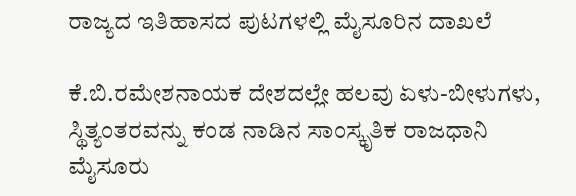ರಾಜ್ಯದ ಇತಿಹಾಸದ ಪುಟಗಳಲ್ಲಿ ಮೈಸೂರಿನ ದಾಖಲೆ

ಕೆ.ಬಿ.ರಮೇಶನಾಯಕ ದೇಶದಲ್ಲೇ ಹಲವು ಏಳು-ಬೀಳುಗಳು, ಸ್ಥಿತ್ಯಂತರವನ್ನು ಕಂಡ ನಾಡಿನ ಸಾಂಸ್ಕೃತಿಕ ರಾಜಧಾನಿ ಮೈಸೂರು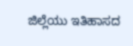ಜಿಲ್ಲೆಯು ಇತಿಹಾಸದ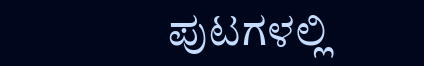ಪುಟಗಳಲ್ಲಿ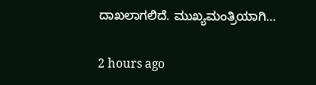ದಾಖಲಾಗಲಿದೆ. ಮುಖ್ಯಮಂತ್ರಿಯಾಗಿ…

2 hours ago